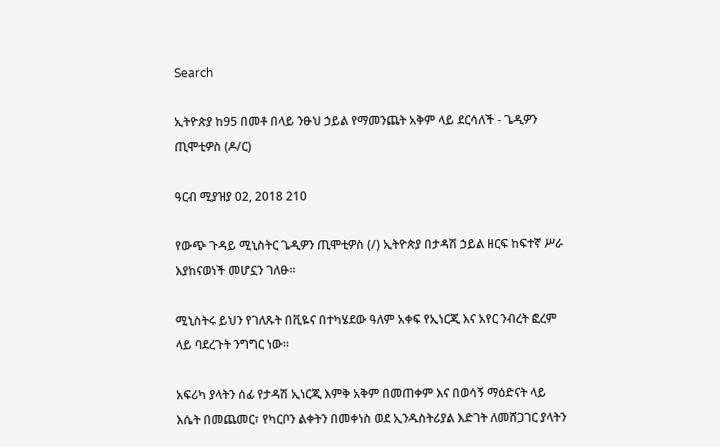Search

ኢትዮጵያ ከ95 በመቶ በላይ ንፁህ ኃይል የማመንጨት አቅም ላይ ደርሳለች - ጌዲዎን ጢሞቲዎስ (ዶ/ር)

ዓርብ ሚያዝያ 02, 2018 210

የውጭ ጉዳይ ሚኒስትር ጌዲዎን ጢሞቲዎስ (/) ኢትዮጵያ በታዳሽ ኃይል ዘርፍ ከፍተኛ ሥራ እያከናወነች መሆኗን ገለፁ።

ሚኒስትሩ ይህን የገለጹት በቪዬና በተካሄደው ዓለም አቀፍ የኢነርጂ እና አየር ንብረት ፎረም ላይ ባደረጉት ንግግር ነው።

አፍሪካ ያላትን ሰፊ የታዳሽ ኢነርጂ እምቅ አቅም በመጠቀም እና በወሳኝ ማዕድናት ላይ እሴት በመጨመር፣ የካርቦን ልቀትን በመቀነስ ወደ ኢንዱስትሪያል እድገት ለመሸጋገር ያላትን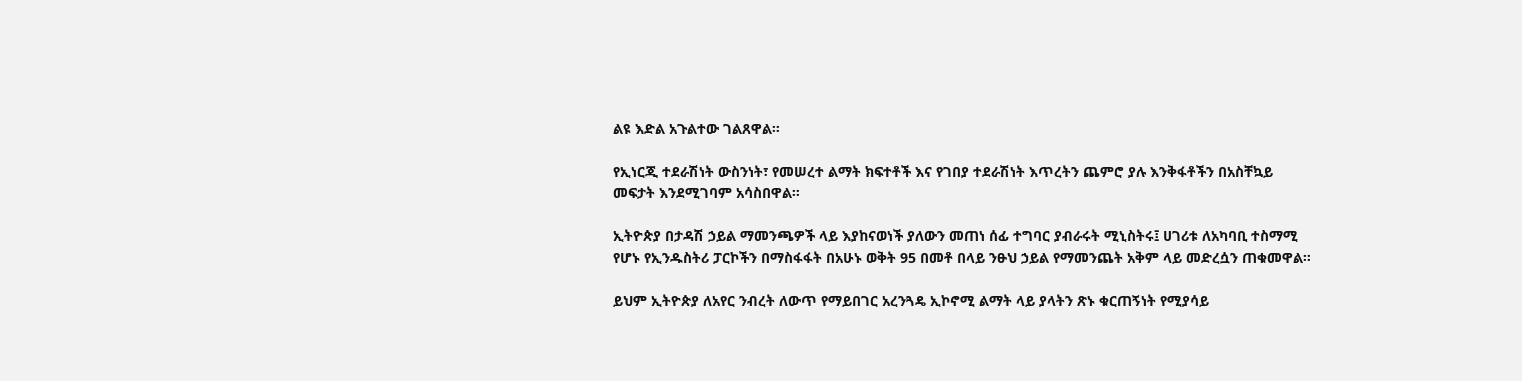ልዩ እድል አጉልተው ገልጸዋል።

የኢነርጂ ተደራሽነት ውስንነት፣ የመሠረተ ልማት ክፍተቶች እና የገበያ ተደራሽነት እጥረትን ጨምሮ ያሉ እንቅፋቶችን በአስቸኳይ መፍታት እንደሚገባም አሳስበዋል።

ኢትዮጵያ በታዳሽ ኃይል ማመንጫዎች ላይ እያከናወነች ያለውን መጠነ ሰፊ ተግባር ያብራሩት ሚኒስትሩ፤ ሀገሪቱ ለአካባቢ ተስማሚ የሆኑ የኢንዱስትሪ ፓርኮችን በማስፋፋት በአሁኑ ወቅት 95 በመቶ በላይ ንፁህ ኃይል የማመንጨት አቅም ላይ መድረሷን ጠቁመዋል።

ይህም ኢትዮጵያ ለአየር ንብረት ለውጥ የማይበገር አረንጓዴ ኢኮኖሚ ልማት ላይ ያላትን ጽኑ ቁርጠኝነት የሚያሳይ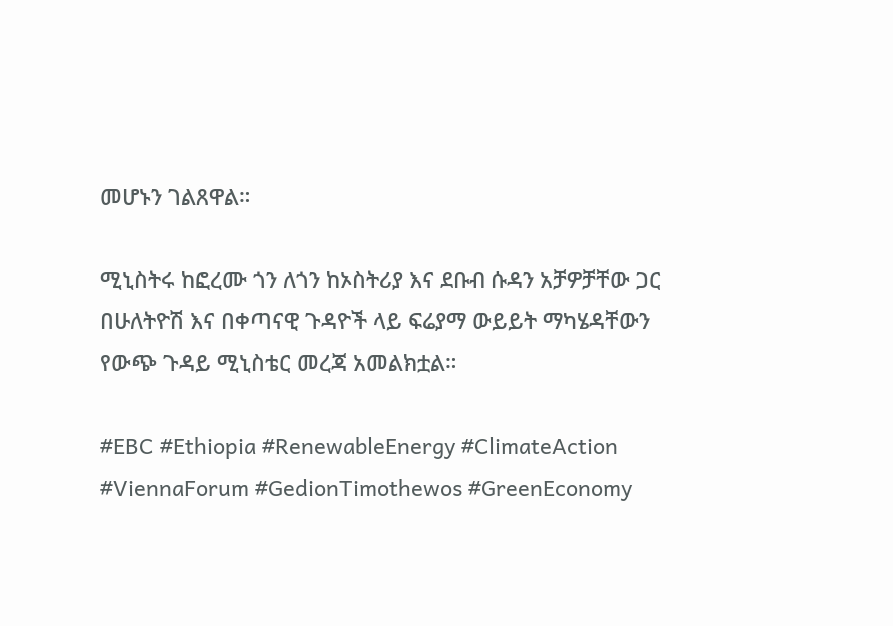መሆኑን ገልጸዋል።

ሚኒስትሩ ከፎረሙ ጎን ለጎን ከኦስትሪያ እና ደቡብ ሱዳን አቻዎቻቸው ጋር በሁለትዮሽ እና በቀጣናዊ ጉዳዮች ላይ ፍሬያማ ውይይት ማካሄዳቸውን የውጭ ጉዳይ ሚኒስቴር መረጃ አመልክቷል።

#EBC #Ethiopia #RenewableEnergy #ClimateAction #ViennaForum #GedionTimothewos #GreenEconomy